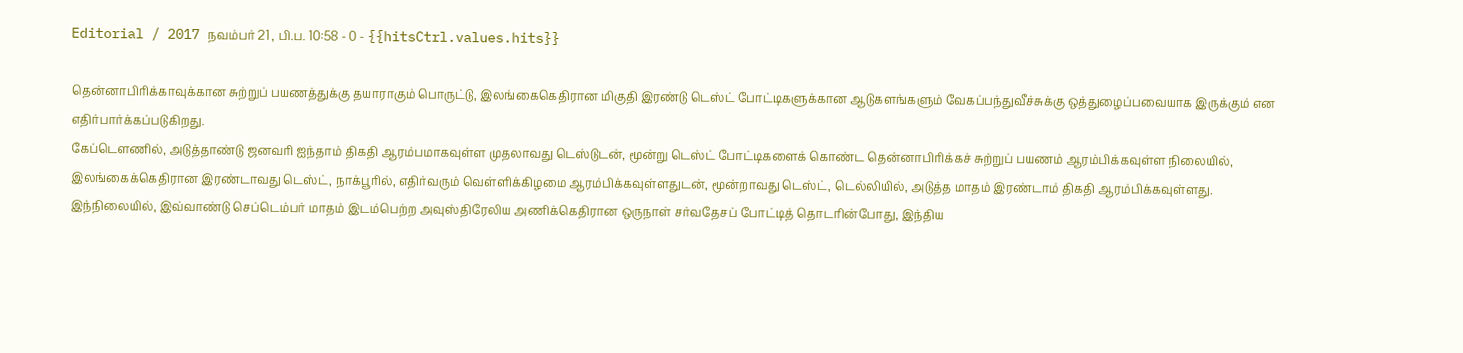Editorial / 2017 நவம்பர் 21 , பி.ப. 10:58 - 0 - {{hitsCtrl.values.hits}}

தென்னாபிரிக்காவுக்கான சுற்றுப் பயணத்துக்கு தயாராகும் பொருட்டு, இலங்கைகெதிரான மிகுதி இரண்டு டெஸ்ட் போட்டிகளுக்கான ஆடுகளங்களும் வேகப்பந்துவீச்சுக்கு ஒத்துழைப்பவையாக இருக்கும் என எதிர்பார்க்கப்படுகிறது.
கேப்டெளணில், அடுத்தாண்டு ஜனவரி ஐந்தாம் திகதி ஆரம்பமாகவுள்ள முதலாவது டெஸ்டுடன், மூன்று டெஸ்ட் போட்டிகளைக் கொண்ட தென்னாபிரிக்கச் சுற்றுப் பயணம் ஆரம்பிக்கவுள்ள நிலையில், இலங்கைக்கெதிரான இரண்டாவது டெஸ்ட், நாக்பூரில், எதிர்வரும் வெள்ளிக்கிழமை ஆரம்பிக்கவுள்ளதுடன், மூன்றாவது டெஸ்ட், டெல்லியில், அடுத்த மாதம் இரண்டாம் திகதி ஆரம்பிக்கவுள்ளது.
இந்நிலையில், இவ்வாண்டு செப்டெம்பர் மாதம் இடம்பெற்ற அவுஸ்திரேலிய அணிக்கெதிரான ஒருநாள் சர்வதேசப் போட்டித் தொடரின்போது, இந்திய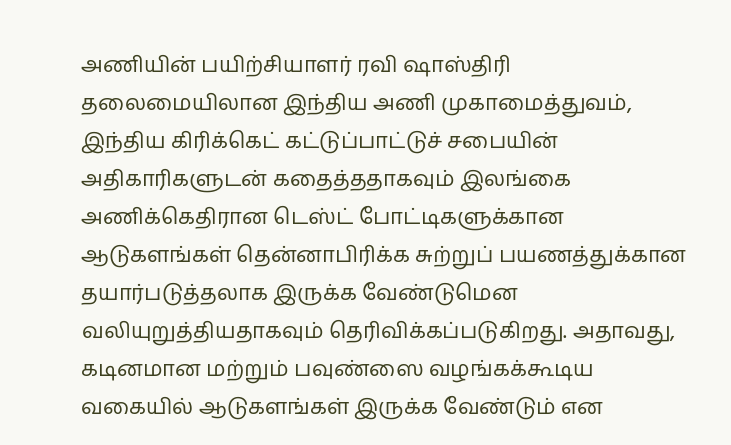அணியின் பயிற்சியாளர் ரவி ஷாஸ்திரி தலைமையிலான இந்திய அணி முகாமைத்துவம், இந்திய கிரிக்கெட் கட்டுப்பாட்டுச் சபையின் அதிகாரிகளுடன் கதைத்ததாகவும் இலங்கை அணிக்கெதிரான டெஸ்ட் போட்டிகளுக்கான ஆடுகளங்கள் தென்னாபிரிக்க சுற்றுப் பயணத்துக்கான தயார்படுத்தலாக இருக்க வேண்டுமென வலியுறுத்தியதாகவும் தெரிவிக்கப்படுகிறது. அதாவது, கடினமான மற்றும் பவுண்ஸை வழங்கக்கூடிய வகையில் ஆடுகளங்கள் இருக்க வேண்டும் என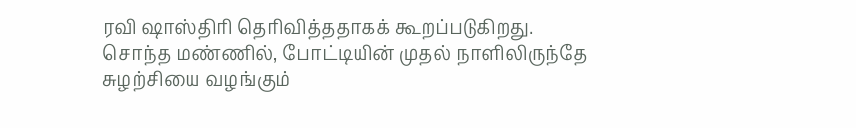ரவி ஷாஸ்திரி தெரிவித்ததாகக் கூறப்படுகிறது.
சொந்த மண்ணில், போட்டியின் முதல் நாளிலிருந்தே சுழற்சியை வழங்கும்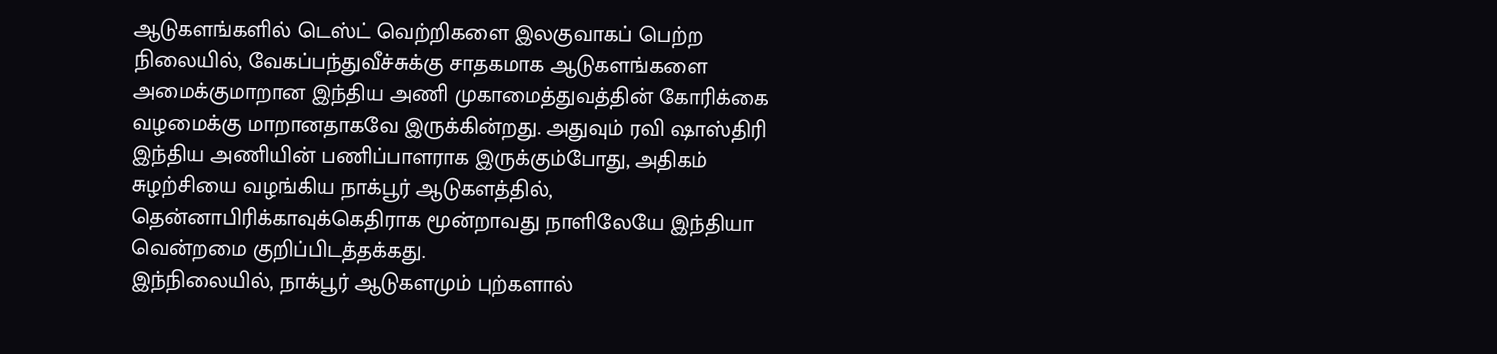ஆடுகளங்களில் டெஸ்ட் வெற்றிகளை இலகுவாகப் பெற்ற நிலையில், வேகப்பந்துவீச்சுக்கு சாதகமாக ஆடுகளங்களை அமைக்குமாறான இந்திய அணி முகாமைத்துவத்தின் கோரிக்கை வழமைக்கு மாறானதாகவே இருக்கின்றது. அதுவும் ரவி ஷாஸ்திரி இந்திய அணியின் பணிப்பாளராக இருக்கும்போது, அதிகம் சுழற்சியை வழங்கிய நாக்பூர் ஆடுகளத்தில், தென்னாபிரிக்காவுக்கெதிராக மூன்றாவது நாளிலேயே இந்தியா வென்றமை குறிப்பிடத்தக்கது.
இந்நிலையில், நாக்பூர் ஆடுகளமும் புற்களால்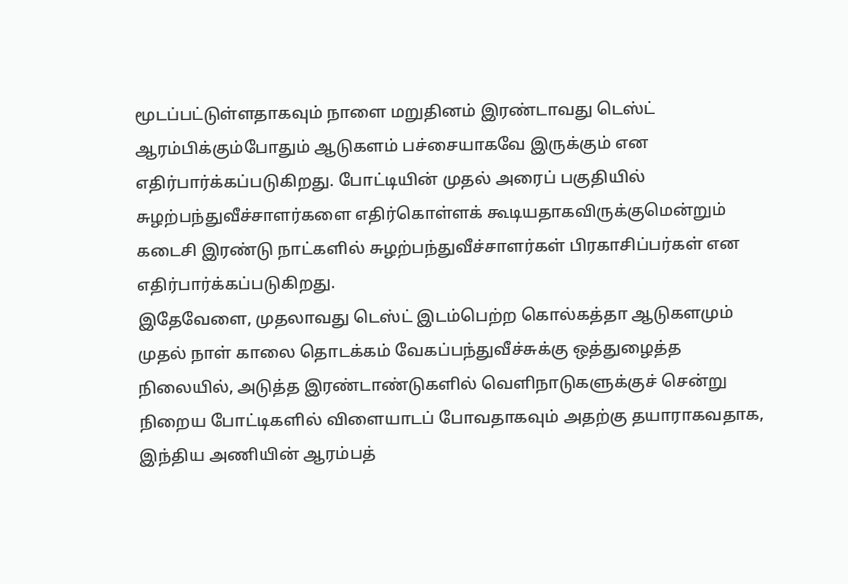மூடப்பட்டுள்ளதாகவும் நாளை மறுதினம் இரண்டாவது டெஸ்ட் ஆரம்பிக்கும்போதும் ஆடுகளம் பச்சையாகவே இருக்கும் என எதிர்பார்க்கப்படுகிறது. போட்டியின் முதல் அரைப் பகுதியில் சுழற்பந்துவீச்சாளர்களை எதிர்கொள்ளக் கூடியதாகவிருக்குமென்றும் கடைசி இரண்டு நாட்களில் சுழற்பந்துவீச்சாளர்கள் பிரகாசிப்பர்கள் என எதிர்பார்க்கப்படுகிறது.
இதேவேளை, முதலாவது டெஸ்ட் இடம்பெற்ற கொல்கத்தா ஆடுகளமும் முதல் நாள் காலை தொடக்கம் வேகப்பந்துவீச்சுக்கு ஒத்துழைத்த நிலையில், அடுத்த இரண்டாண்டுகளில் வெளிநாடுகளுக்குச் சென்று நிறைய போட்டிகளில் விளையாடப் போவதாகவும் அதற்கு தயாராகவதாக, இந்திய அணியின் ஆரம்பத்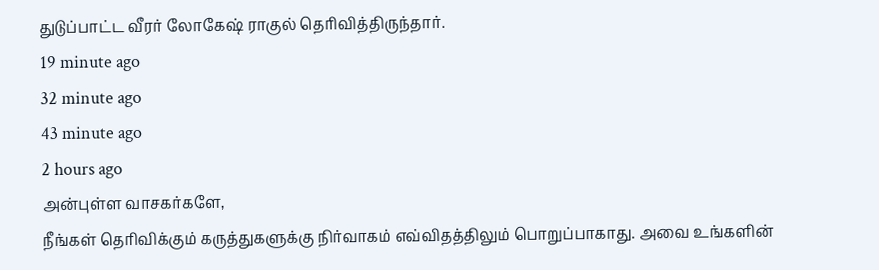துடுப்பாட்ட வீரர் லோகேஷ் ராகுல் தெரிவித்திருந்தார்.
19 minute ago
32 minute ago
43 minute ago
2 hours ago
அன்புள்ள வாசகர்களே,
நீங்கள் தெரிவிக்கும் கருத்துகளுக்கு நிர்வாகம் எவ்விதத்திலும் பொறுப்பாகாது. அவை உங்களின்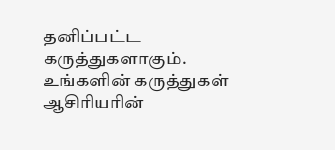தனிப்பட்ட கருத்துகளாகும். உங்களின் கருத்துகள் ஆசிரியரின்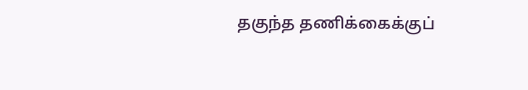தகுந்த தணிக்கைக்குப்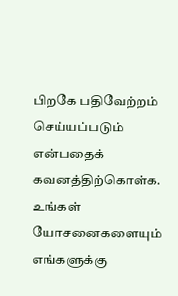பிறகே பதிவேற்றம் செய்யப்படும் என்பதைக் கவனத்திற்கொள்க. உங்கள் யோசனைகளையும் எங்களுக்கு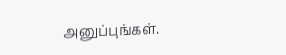அனுப்புங்கள்.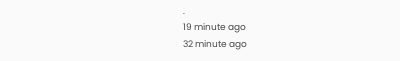.
19 minute ago
32 minute ago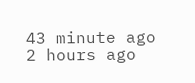43 minute ago
2 hours ago